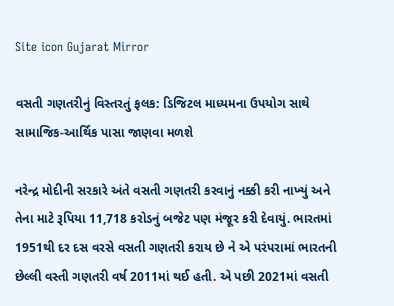Site icon Gujarat Mirror

વસતી ગણતરીનું વિસ્તરતું ફલક: ડિજિટલ માધ્યમના ઉપયોગ સાથે સામાજિક-આર્થિક પાસા જાણવા મળશે

નરેન્દ્ર મોદીની સરકારે અંતે વસતી ગણતરી કરવાનું નક્કી કરી નાખ્યું અને તેના માટે રૂપિયા 11,718 કરોડનું બજેટ પણ મંજૂર કરી દેવાયું. ભારતમાં 1951થી દર દસ વરસે વસતી ગણતરી કરાય છે ને એ પરંપરામાં ભારતની છેલ્લી વસ્તી ગણતરી વર્ષ 2011માં થઈ હતી. એ પછી 2021માં વસતી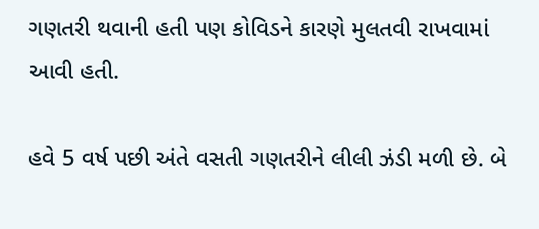ગણતરી થવાની હતી પણ કોવિડને કારણે મુલતવી રાખવામાં આવી હતી.

હવે 5 વર્ષ પછી અંતે વસતી ગણતરીને લીલી ઝંડી મળી છે. બે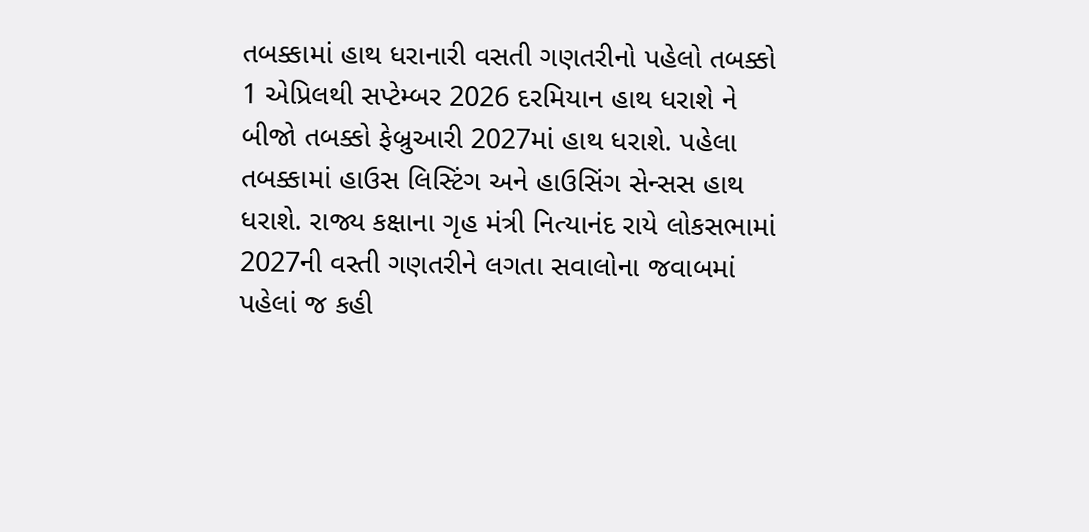તબક્કામાં હાથ ધરાનારી વસતી ગણતરીનો પહેલો તબક્કો 1 એપ્રિલથી સપ્ટેમ્બર 2026 દરમિયાન હાથ ધરાશે ને બીજો તબક્કો ફેબ્રુઆરી 2027માં હાથ ધરાશે. પહેલા તબક્કામાં હાઉસ લિસ્ટિંગ અને હાઉસિંગ સેન્સસ હાથ ધરાશે. રાજ્ય કક્ષાના ગૃહ મંત્રી નિત્યાનંદ રાયે લોકસભામાં 2027ની વસ્તી ગણતરીને લગતા સવાલોના જવાબમાં પહેલાં જ કહી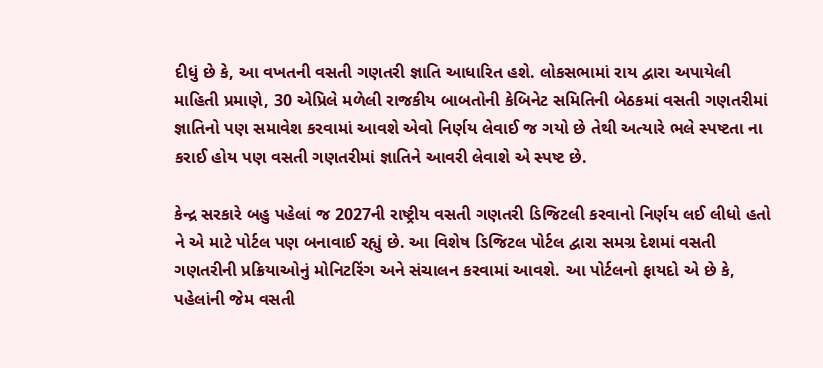દીધું છે કે, આ વખતની વસતી ગણતરી જ્ઞાતિ આધારિત હશે. લોકસભામાં રાય દ્વારા અપાયેલી માહિતી પ્રમાણે, 30 એપ્રિલે મળેલી રાજકીય બાબતોની કેબિનેટ સમિતિની બેઠકમાં વસતી ગણતરીમાં જ્ઞાતિનો પણ સમાવેશ કરવામાં આવશે એવો નિર્ણય લેવાઈ જ ગયો છે તેથી અત્યારે ભલે સ્પષ્ટતા ના કરાઈ હોય પણ વસતી ગણતરીમાં જ્ઞાતિને આવરી લેવાશે એ સ્પષ્ટ છે.

કેન્દ્ર સરકારે બહુ પહેલાં જ 2027ની રાષ્ટ્રીય વસતી ગણતરી ડિજિટલી કરવાનો નિર્ણય લઈ લીધો હતો ને એ માટે પોર્ટલ પણ બનાવાઈ રહ્યું છે. આ વિશેષ ડિજિટલ પોર્ટલ દ્વારા સમગ્ર દેશમાં વસતી ગણતરીની પ્રક્રિયાઓનું મોનિટરિંગ અને સંચાલન કરવામાં આવશે. આ પોર્ટલનો ફાયદો એ છે કે, પહેલાંની જેમ વસતી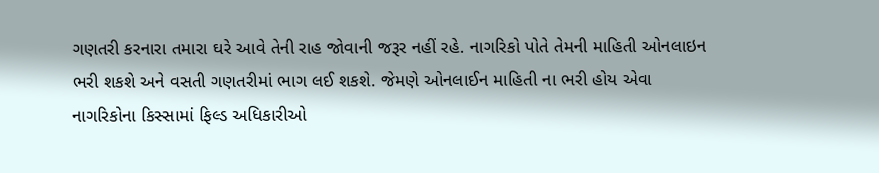ગણતરી કરનારા તમારા ઘરે આવે તેની રાહ જોવાની જરૂર નહીં રહે. નાગરિકો પોતે તેમની માહિતી ઓનલાઇન ભરી શકશે અને વસતી ગણતરીમાં ભાગ લઈ શકશે. જેમણે ઓનલાઈન માહિતી ના ભરી હોય એવા નાગરિકોના કિસ્સામાં ફિલ્ડ અધિકારીઓ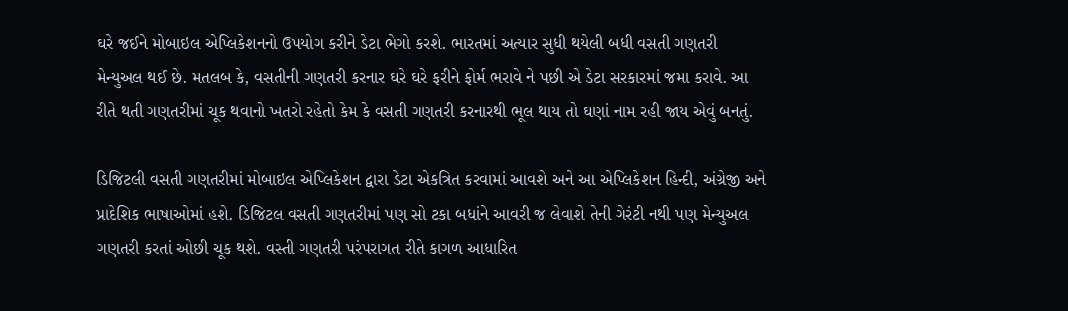ઘરે જઈને મોબાઇલ એપ્લિકેશનનો ઉપયોગ કરીને ડેટા ભેગો કરશે. ભારતમાં અત્યાર સુધી થયેલી બધી વસતી ગણતરી મેન્યુઅલ થઈ છે. મતલબ કે, વસતીની ગણતરી કરનાર ઘરે ઘરે ફરીને ફોર્મ ભરાવે ને પછી એ ડેટા સરકારમાં જમા કરાવે. આ રીતે થતી ગણતરીમાં ચૂક થવાનો ખતરો રહેતો કેમ કે વસતી ગણતરી કરનારથી ભૂલ થાય તો ઘણાં નામ રહી જાય એવું બનતું.

ડિજિટલી વસતી ગણતરીમાં મોબાઇલ એપ્લિકેશન દ્વારા ડેટા એકત્રિત કરવામાં આવશે અને આ એપ્લિકેશન હિન્દી, અંગ્રેજી અને પ્રાદેશિક ભાષાઓમાં હશે. ડિજિટલ વસતી ગણતરીમાં પણ સો ટકા બધાંને આવરી જ લેવાશે તેની ગેરંટી નથી પણ મેન્યુઅલ ગણતરી કરતાં ઓછી ચૂક થશે. વસ્તી ગણતરી પરંપરાગત રીતે કાગળ આધારિત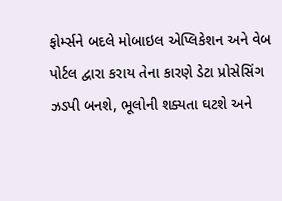ફોર્મ્સને બદલે મોબાઇલ એપ્લિકેશન અને વેબ પોર્ટલ દ્વારા કરાય તેના કારણે ડેટા પ્રોસેસિંગ ઝડપી બનશે, ભૂલોની શક્યતા ઘટશે અને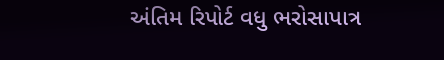અંતિમ રિપોર્ટ વધુ ભરોસાપાત્ર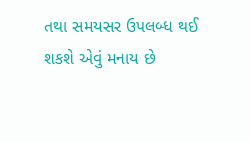તથા સમયસર ઉપલબ્ધ થઈ શકશે એવું મનાય છે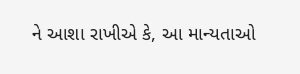ને આશા રાખીએ કે, આ માન્યતાઓ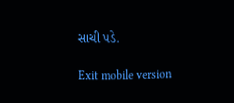સાચી પડે.

Exit mobile version